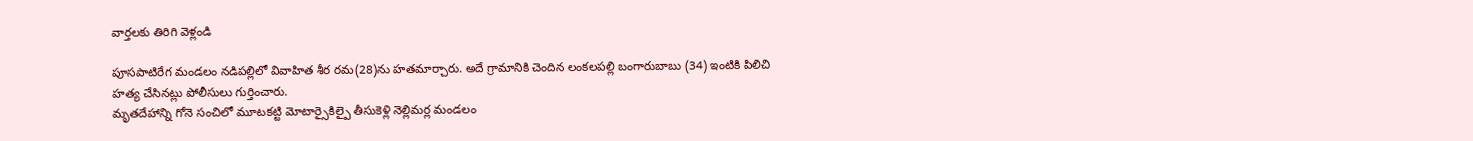వార్తలకు తిరిగి వెళ్లండి

పూసపాటిరేగ మండలం నడిపల్లిలో వివాహిత శీర రమ(28)ను హతమార్చారు. అదే గ్రామానికి చెందిన లంకలపల్లి బంగారుబాబు (34) ఇంటికి పిలిచి హత్య చేసినట్లు పోలీసులు గుర్తించారు.
మృతదేహాన్ని గోనె సంచిలో మూటకట్టి మోటార్సైకిల్పై తీసుకెళ్లి నెల్లిమర్ల మండలం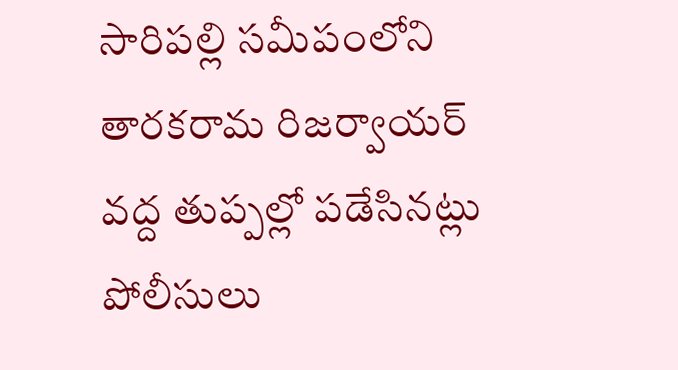సారిపల్లి సమీపంలోని తారకరామ రిజర్వాయర్ వద్ద తుప్పల్లో పడేసినట్లు పోలీసులు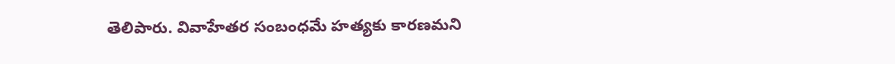తెలిపారు. వివాహేతర సంబంధమే హత్యకు కారణమని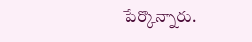పేర్కొన్నారు.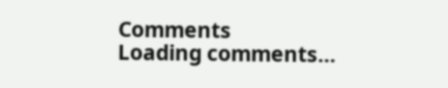Comments
Loading comments...